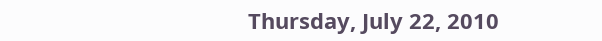Thursday, July 22, 2010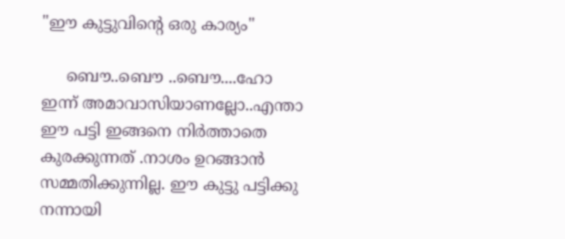"ഈ കുട്ടുവിന്‍റെ ഒരു കാര്യം"

     ബൌ..ബൌ ..ബൌ....ഹോ ഇന്ന് അമാവാസിയാണല്ലോ..എന്താ ഈ പട്ടി ഇങ്ങനെ നിര്‍ത്താതെ കുരക്കുന്നത് .നാശം ഉറങ്ങാന്‍ സമ്മതിക്കുന്നില്ല. ഈ കുട്ടു പട്ടിക്കു നന്നായി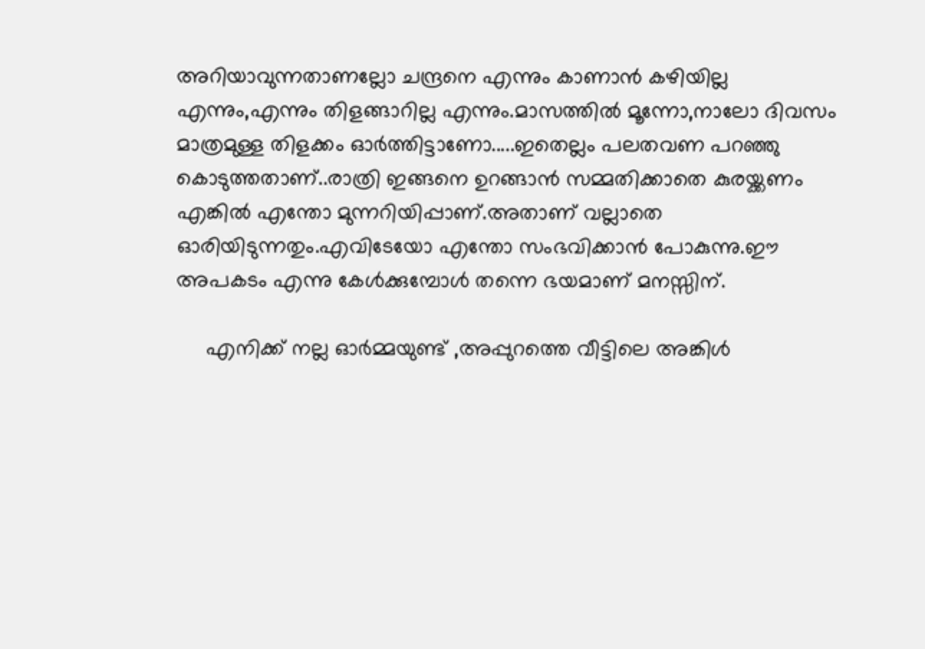അറിയാവുന്നതാണല്ലോ ചന്ദ്രനെ എന്നും കാണാന്‍ കഴിയില്ല എന്നും,എന്നും തിളങ്ങാറില്ല എന്നും.മാസത്തില്‍ മൂന്നോ,നാലോ ദിവസം മാത്രമുള്ള തിളക്കം ഓര്‍ത്തിട്ടാണോ.....ഇതെല്ലം പലതവണ പറഞ്ഞു കൊടുത്തതാണ്..രാത്രി ഇങ്ങനെ ഉറങ്ങാന്‍ സമ്മതിക്കാതെ കുരയ്ക്കണം എങ്കില്‍ എന്തോ മുന്നറിയിപ്പാണ്.അതാണ് വല്ലാതെ ഓരിയിടുന്നതും.എവിടേയോ എന്തോ സംഭവിക്കാന്‍ പോകുന്നു.ഈ അപകടം എന്നു കേള്‍ക്കുമ്പോള്‍ തന്നെ ഭയമാണ് മനസ്സിന്.

     എനിക്ക് നല്ല ഓര്‍മ്മയുണ്ട് ,അപ്പുറത്തെ വീട്ടിലെ അങ്കിള്‍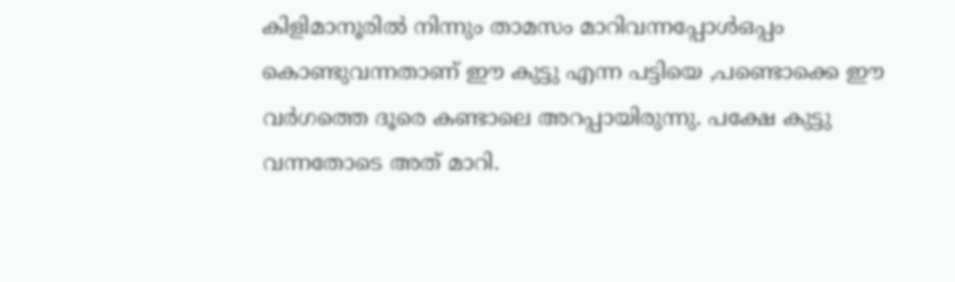കിളിമാനൂരില്‍ നിന്നും താമസം മാറിവന്നപ്പോള്‍ഒപ്പം കൊണ്ടുവന്നതാണ്‌ ഈ കുട്ടു എന്ന പട്ടിയെ ,പണ്ടൊക്കെ ഈ വര്‍ഗത്തെ ദൂരെ കണ്ടാലെ അറപ്പായിരുന്നു. പക്ഷേ കുട്ടു വന്നതോടെ അത് മാറി.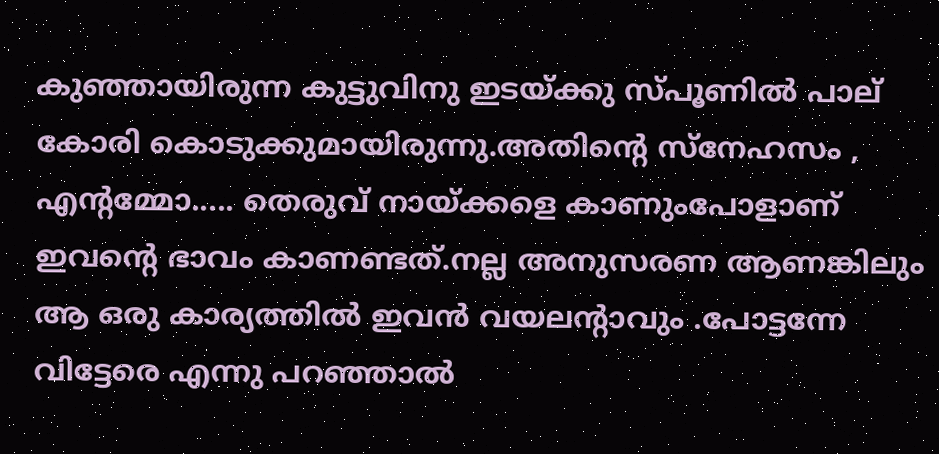കുഞ്ഞായിരുന്ന കുട്ടുവിനു ഇടയ്ക്കു സ്പൂണില്‍ പാല് കോരി കൊടുക്കുമായിരുന്നു.അതിന്റെ സ്നേഹസം , എന്റമ്മോ..... തെരുവ് നായ്ക്കളെ കാണുംപോളാണ് ഇവന്റെ ഭാവം കാണണ്ടത്.നല്ല അനുസരണ ആണങ്കിലും ആ ഒരു കാര്യത്തില്‍ ഇവന്‍ വയലന്റാവും .പോട്ടന്നേ വിട്ടേരെ എന്നു പറഞ്ഞാല്‍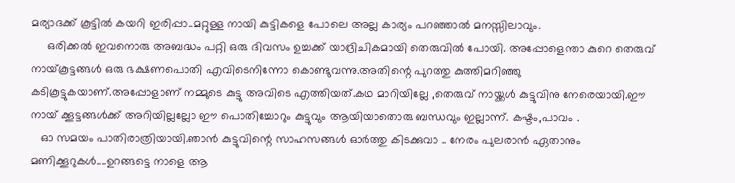മര്യാദക്ക് കൂട്ടില്‍ കയറി ഇരിപ്പാ..മറ്റുള്ള നായി കുട്ടികളെ പോലെ അല്ല കാര്യം പറഞ്ഞാല്‍ മനസ്സിലാവും.
     ഒരിക്കല്‍ ഇവനൊരു അബദ്ധം പറ്റി ഒരു ദിവസം ഉച്ചക്ക് യാദ്രിചികമായി തെരുവില്‍ പോയി. അപ്പോളെന്താ കുറെ തെരുവ് നായ്‌കൂട്ടങ്ങള്‍ ഒരു ഭക്ഷണപൊതി എവിടെനിന്നോ കൊണ്ടുവന്നു.അതിന്റെ പുറത്തു കുത്തിമറിഞ്ഞു കടികൂട്ടുകയാണ്.അപ്പോളാണ് നമ്മുടെ കുട്ടു അവിടെ എത്തിയത്.കഥ മാറിയില്ലേ ,തെരുവ് നായ്ക്കള്‍ കുട്ടുവിനു നേരെയായി.ഈ നായ്‌ ക്കൂട്ടങ്ങള്‍ക്ക് അറിയില്ലല്ലോ ഈ പൊതിച്ചോറും കുട്ടുവും ആയിയാതൊരു ബന്ധവും ഇല്ലാന്ന്. കഷ്ടം,പാവം .
   ഓ സമയം പാതിരാത്രിയായി.ഞാന്‍ കുട്ടുവിന്റെ സാഹസങ്ങള്‍ ഓര്‍ത്തു കിടക്കുവാ .. നേരം പുലരാന്‍ ഏതാനും മണിക്കൂറുകള്‍....ഉറങ്ങട്ടെ നാളെ ആ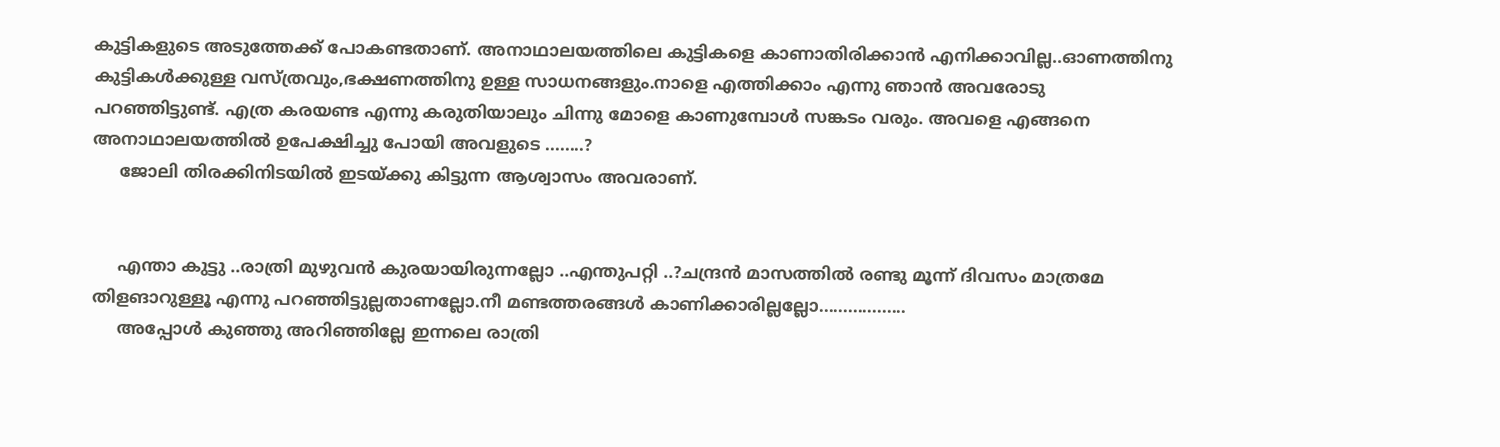കുട്ടികളുടെ അടുത്തേക്ക്‌ പോകണ്ടതാണ്. അനാഥാലയത്തിലെ കുട്ടികളെ കാണാതിരിക്കാന്‍ എനിക്കാവില്ല..ഓണത്തിനു കുട്ടികള്‍ക്കുള്ള വസ്ത്രവും,ഭക്ഷണത്തിനു ഉള്ള സാധനങ്ങളും.നാളെ എത്തിക്കാം എന്നു ഞാന്‍ അവരോടു പറഞ്ഞിട്ടുണ്ട്. എത്ര കരയണ്ട എന്നു കരുതിയാലും ചിന്നു മോളെ കാണുമ്പോള്‍ സങ്കടം വരും. അവളെ എങ്ങനെ അനാഥാലയത്തില്‍ ഉപേക്ഷിച്ചു പോയി അവളുടെ ........?
     ജോലി തിരക്കിനിടയില്‍ ഇടയ്ക്കു കിട്ടുന്ന ആശ്വാസം അവരാണ്.


     എന്താ കുട്ടു ..രാത്രി മുഴുവന്‍ കുരയായിരുന്നല്ലോ ..എന്തുപറ്റി ..?ചന്ദ്രന്‍ മാസത്തില്‍ രണ്ടു മൂന്ന് ദിവസം മാത്രമേ തിളങാറുള്ളൂ എന്നു പറഞ്ഞിട്ടുല്ലതാണല്ലോ.നീ മണ്ടത്തരങ്ങള്‍ കാണിക്കാരില്ലല്ലോ..................
     അപ്പോള്‍ കുഞ്ഞു അറിഞ്ഞില്ലേ ഇന്നലെ രാത്രി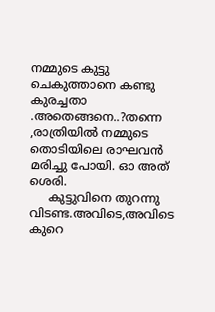നമ്മുടെ കുട്ടു ചെകുത്താനെ കണ്ടു കുരച്ചതാ .അതെങ്ങനെ..?തന്നെ ,രാത്രിയില്‍ നമ്മുടെ തൊടിയിലെ രാഘവന്‍ മരിച്ചു പോയി. ഓ അത് ശെരി.
     കുട്ടുവിനെ തുറന്നു വിടണ്ട.അവിടെ,അവിടെ കുറെ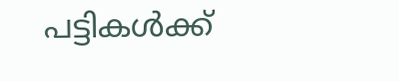പട്ടികള്‍ക്ക്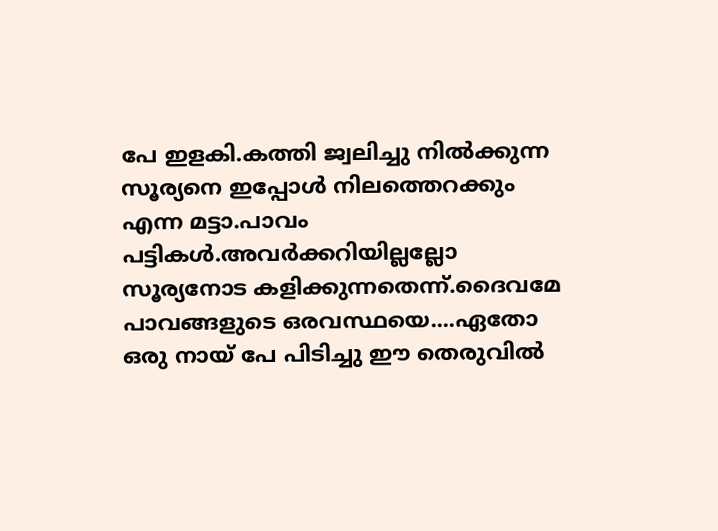പേ ഇളകി.കത്തി ജ്വലിച്ചു നില്‍ക്കുന്ന സൂര്യനെ ഇപ്പോള്‍ നിലത്തെറക്കും എന്ന മട്ടാ.പാവം പട്ടികള്‍.അവര്‍ക്കറിയില്ലല്ലോ സൂര്യനോട കളിക്കുന്നതെന്ന്.ദൈവമേ പാവങ്ങളുടെ ഒരവസ്ഥയെ....ഏതോ ഒരു നായ്‌ പേ പിടിച്ചു ഈ തെരുവില്‍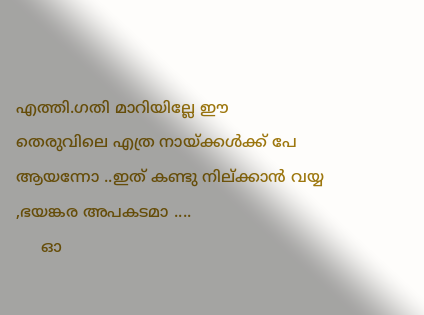എത്തി.ഗതി മാറിയില്ലേ ഈ തെരുവിലെ എത്ര നായ്ക്കള്‍ക്ക് പേ ആയന്നോ ..ഇത് കണ്ടു നില്ക്കാന്‍ വയ്യ ,ഭയങ്കര അപകടമാ ....
     ഓ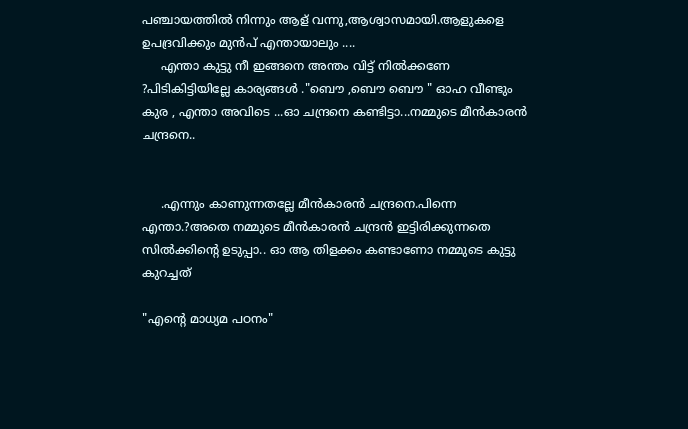പഞ്ചായത്തില്‍ നിന്നും ആള് വന്നു,ആശ്വാസമായി.ആളുകളെ ഉപദ്രവിക്കും മുന്‍പ് എന്തായാലും ....
     എന്താ കുട്ടു നീ ഇങ്ങനെ അന്തം വിട്ട് നില്‍ക്കണേ ?പിടികിട്ടിയില്ലേ കാര്യങ്ങള്‍ ."ബൌ ,ബൌ ബൌ " ഓഹ വീണ്ടും കുര , എന്താ അവിടെ ...ഓ ചന്ദ്രനെ കണ്ടിട്ടാ...നമ്മുടെ മീന്‍കാരന്‍ ചന്ദ്രനെ..


     .എന്നും കാണുന്നതല്ലേ മീന്‍കാരന്‍ ചന്ദ്രനെ.പിന്നെ എന്താ.?അതെ നമ്മുടെ മീന്‍കാരന്‍ ചന്ദ്രന്‍ ഇട്ടിരിക്കുന്നതെ സില്‍ക്കിന്റെ ഉടുപ്പാ.. ഓ ആ തിളക്കം കണ്ടാണോ നമ്മുടെ കുട്ടു കുറച്ചത്

"എന്‍റെ മാധ്യമ പഠനം"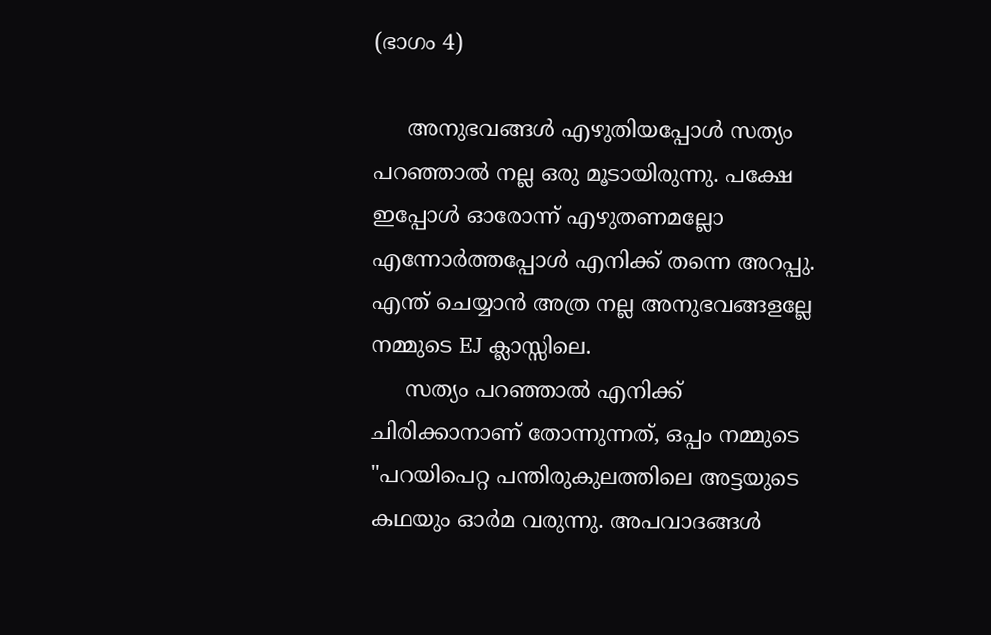(ഭാഗം 4)

     അനുഭവങ്ങള്‍ എഴുതിയപ്പോള്‍ സത്യം പറഞ്ഞാല്‍ നല്ല ഒരു മൂടായിരുന്നു. പക്ഷേ ഇപ്പോള്‍ ഓരോന്ന് എഴുതണമല്ലോ എന്നോര്‍ത്തപ്പോള്‍ എനിക്ക് തന്നെ അറപ്പു. എന്ത് ചെയ്യാന്‍ അത്ര നല്ല അനുഭവങ്ങളല്ലേ നമ്മുടെ EJ ക്ലാസ്സിലെ.
     സത്യം പറഞ്ഞാല്‍ എനിക്ക് ചിരിക്കാനാണ് തോന്നുന്നത്, ഒപ്പം നമ്മുടെ "പറയിപെറ്റ പന്തിരുകുലത്തിലെ അട്ടയുടെ കഥയും ഓര്‍മ വരുന്നു. അപവാദങ്ങള്‍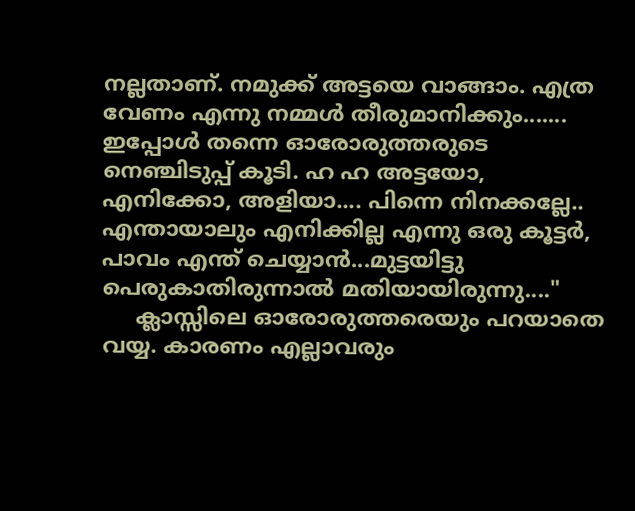നല്ലതാണ്. നമുക്ക് അട്ടയെ വാങ്ങാം. എത്ര വേണം എന്നു നമ്മള്‍ തീരുമാനിക്കും....... ഇപ്പോള്‍ തന്നെ ഓരോരുത്തരുടെ നെഞ്ചിടുപ്പ് കൂടി. ഹ ഹ അട്ടയോ, എനിക്കോ, അളിയാ.... പിന്നെ നിനക്കല്ലേ.. എന്തായാലും എനിക്കില്ല എന്നു ഒരു കൂട്ടര്‍, പാവം എന്ത് ചെയ്യാന്‍...മുട്ടയിട്ടു പെരുകാതിരുന്നാല്‍ മതിയായിരുന്നു...."
     ക്ലാസ്സിലെ ഓരോരുത്തരെയും പറയാതെ വയ്യ. കാരണം എല്ലാവരും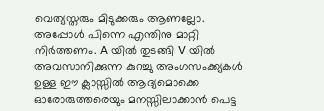വെത്യസ്തരും മിടുക്കരും ആണല്ലോ. അപ്പോള്‍ പിന്നെ എന്തിനു മാറ്റി നിര്‍ത്തണം. A യില്‍ തുടങ്ങി V യില്‍ അവസാനിക്കുന്ന കുറച്ചു അംഗസംക്ക്യകള്‍ ഉള്ള ഈ ക്ലാസ്സില്‍ ആദ്യമൊക്കെ ഓരോരുത്തരെയും മനസ്സിലാക്കാന്‍ പെട്ട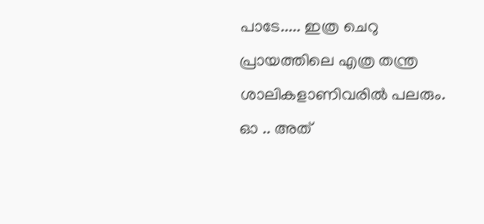പാടേ..... ഇത്ര ചെറു പ്രായത്തിലെ എത്ര തന്ത്ര ശാലികളാണിവരില്‍ പലരും. ഓ .. അത്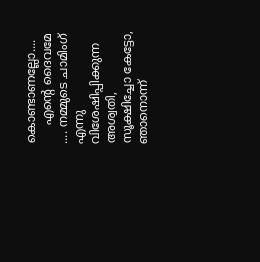കൊണ്ടാണല്ലോ....
     എന്‍റെ ദൈവമേ .... നമ്മുടെ ചാമിംഗ് എന്നു വിശേഷിപ്പിക്കുന്ന അശ്വതി, സൂക്ഷിച്ചോ കേട്ടോ, ഞാനൊന്ന്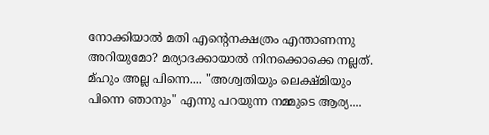നോക്കിയാല്‍ മതി എന്‍റെനക്ഷത്രം എന്താണന്നു അറിയുമോ? മര്യാദക്കായാല്‍ നിനക്കൊക്കെ നല്ലത്. മ്ഹും അല്ല പിന്നെ.... "അശ്വതിയും ലെക്ഷ്മിയും പിന്നെ ഞാനും" എന്നു പറയുന്ന നമ്മുടെ ആര്യ....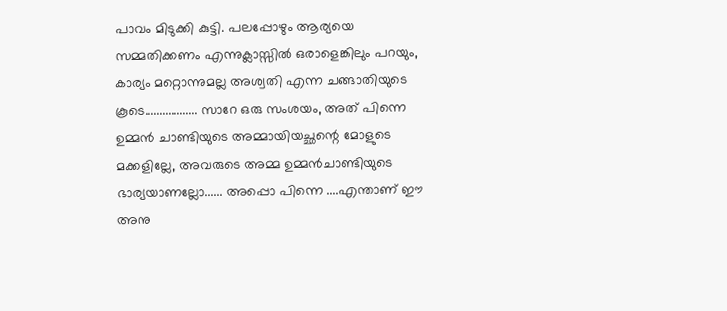പാവം മിടുക്കി കുട്ടി. പലപ്പോഴും ആര്യയെ സമ്മതിക്കണം എന്നുക്ലാസ്സില്‍ ഒരാളെങ്കിലും പറയും, കാര്യം മറ്റൊന്നുമല്ല അശ്വതി എന്ന ചങ്ങാതിയുടെ കൂടെ.................. സാറേ ഒരു സംശയം, അത് പിന്നെ ഉമ്മന്‍ ചാണ്ടിയുടെ അമ്മായിയച്ഛന്റെ മോളുടെ മക്കളില്ലേ, അവരുടെ അമ്മ ഉമ്മന്‍ചാണ്ടിയുടെ ഭാര്യയാണല്ലോ...... അപ്പൊ പിന്നെ ....എന്താണ് ഈ അനു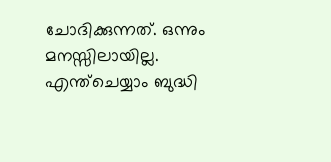ചോദിക്കുന്നത്. ഒന്നും മനസ്സിലായില്ല. എന്ത്ചെയ്യാം ബുദ്ധി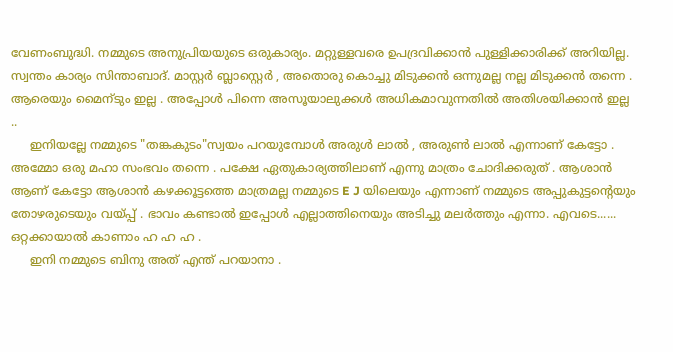വേണംബുദ്ധി. നമ്മുടെ അനുപ്രിയയുടെ ഒരുകാര്യം. മറ്റുള്ളവരെ ഉപദ്രവിക്കാന്‍ പുള്ളിക്കാരിക്ക് അറിയില്ല. സ്വന്തം കാര്യം സിന്താബാദ്‌. മാസ്റ്റര്‍ ബ്ലാസ്റ്റെര്‍ , അതൊരു കൊച്ചു മിടുക്കന്‍ ഒന്നുമല്ല നല്ല മിടുക്കന്‍ തന്നെ . ആരെയും മൈന്ടും ഇല്ല . അപ്പോള്‍ പിന്നെ അസൂയാലുക്കള്‍ അധികമാവുന്നതില്‍ അതിശയിക്കാന്‍ ഇല്ല ..
     ഇനിയല്ലേ നമ്മുടെ "തങ്കകുടം"സ്വയം പറയുമ്പോള്‍ അരുള്‍ ലാല്‍ , അരുണ്‍ ലാല്‍ എന്നാണ് കേട്ടോ . അമ്മോ ഒരു മഹാ സംഭവം തന്നെ . പക്ഷേ ഏതുകാര്യത്തിലാണ് എന്നു മാത്രം ചോദിക്കരുത് . ആശാന്‍ ആണ് കേട്ടോ ആശാന്‍ കഴക്കൂട്ടത്തെ മാത്രമല്ല നമ്മുടെ E J യിലെയും എന്നാണ് നമ്മുടെ അപ്പുകുട്ടന്റെയും തോഴരുടെയും വയ്പ്പ് . ഭാവം കണ്ടാല്‍ ഇപ്പോള്‍ എല്ലാത്തിനെയും അടിച്ചു മലര്‍ത്തും എന്നാ. എവടെ...... ഒറ്റക്കായാല്‍ കാണാം ഹ ഹ ഹ .
     ഇനി നമ്മുടെ ബിനു അത് എന്ത് പറയാനാ .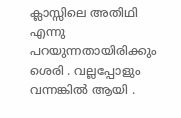ക്ലാസ്സിലെ അതിഥി എന്നു പറയുന്നതായിരിക്കും ശെരി . വല്ലപ്പോളും വന്നങ്കില്‍ ആയി .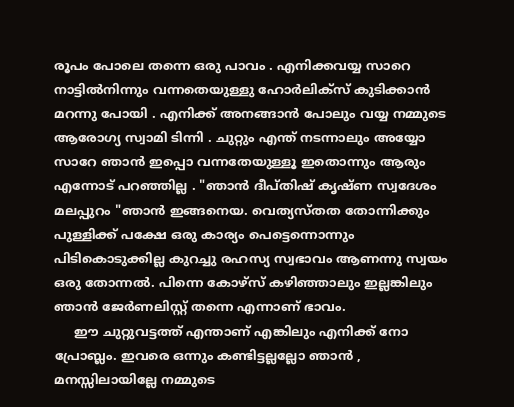രൂപം പോലെ തന്നെ ഒരു പാവം . എനിക്കവയ്യ സാറെ നാട്ടില്‍നിന്നും വന്നതെയുള്ളു ഹോര്‍ലിക്സ് കുടിക്കാന്‍ മറന്നു പോയി . എനിക്ക് അനങ്ങാന്‍ പോലും വയ്യ നമ്മുടെ ആരോഗ്യ സ്വാമി ടിന്നി . ചുറ്റും എന്ത് നടന്നാലും അയ്യോ സാറേ ഞാന്‍ ഇപ്പൊ വന്നതേയുള്ളൂ ഇതൊന്നും ആരും എന്നോട് പറഞ്ഞില്ല . "ഞാന്‍ ദീപ്തിഷ് കൃഷ്ണ സ്വദേശം മലപ്പുറം "ഞാന്‍ ഇങ്ങനെയ. വെത്യസ്തത തോന്നിക്കും പുള്ളിക്ക് പക്ഷേ ഒരു കാര്യം പെട്ടെന്നൊന്നും പിടികൊടുക്കില്ല കുറച്ചു രഹസ്യ സ്വഭാവം ആണന്നു സ്വയം ഒരു തോന്നല്‍. പിന്നെ കോഴ്സ് കഴിഞ്ഞാലും ഇല്ലങ്കിലും ഞാന്‍ ജേര്‍ണലിസ്റ്റ് തന്നെ എന്നാണ്‌ ഭാവം.
     ഈ ചുറ്റുവട്ടത്ത് എന്താണ് എങ്കിലും എനിക്ക് നോ പ്രോബ്ലം. ഇവരെ ഒന്നും കണ്ടിട്ടല്ലല്ലോ ഞാന്‍ , മനസ്സിലായില്ലേ നമ്മുടെ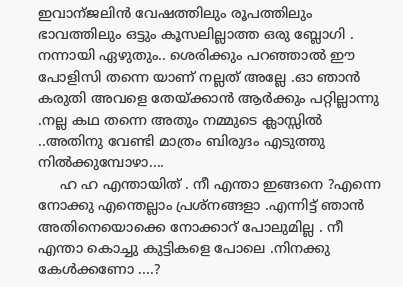ഇവാന്ജലിന്‍ വേഷത്തിലും രൂപത്തിലും ഭാവത്തിലും ഒട്ടും കൂസലില്ലാത്ത ഒരു ബ്ലോഗി . നന്നായി ഏഴുതും.. ശെരിക്കും പറഞ്ഞാല്‍ ഈ പോളിസി തന്നെ യാണ് നല്ലത് അല്ലേ .ഓ ഞാന്‍ കരുതി അവളെ തേയ്ക്കാന്‍ ആര്‍ക്കും പറ്റില്ലാന്നു .നല്ല കഥ തന്നെ അതും നമ്മുടെ ക്ലാസ്സില്‍ ..അതിനു വേണ്ടി മാത്രം ബിരുദം എടുത്തു നില്‍ക്കുമ്പോഴാ....
     ഹ ഹ എന്തായിത് . നീ എന്താ ഇങ്ങനെ ?എന്നെ നോക്കു എന്തെല്ലാം പ്രശ്നങ്ങളാ .എന്നിട്ട് ഞാന്‍ അതിനെയൊക്കെ നോക്കാറ് പോലുമില്ല . നീ എന്താ കൊച്ചു കുട്ടികളെ പോലെ .നിനക്കു കേള്‍ക്കണോ ....?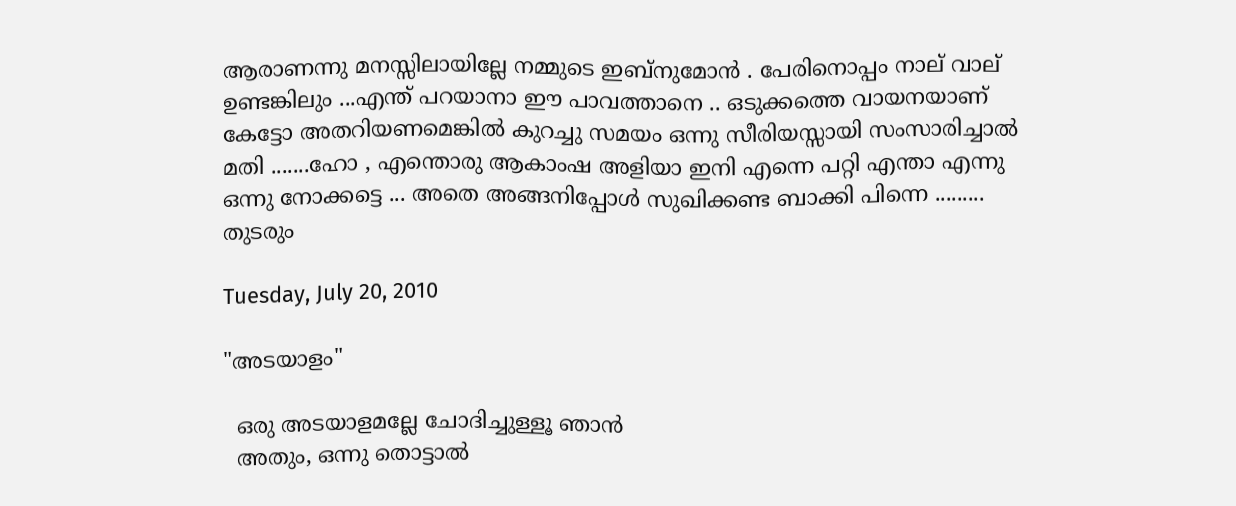ആരാണന്നു മനസ്സിലായില്ലേ നമ്മുടെ ഇബ്നുമോന്‍ . പേരിനൊപ്പം നാല് വാല് ഉണ്ടങ്കിലും ...എന്ത് പറയാനാ ഈ പാവത്താനെ .. ഒടുക്കത്തെ വായനയാണ് കേട്ടോ അതറിയണമെങ്കില്‍ കുറച്ചു സമയം ഒന്നു സീരിയസ്സായി സംസാരിച്ചാല്‍ മതി .......ഹോ , എന്തൊരു ആകാംഷ അളിയാ ഇനി എന്നെ പറ്റി എന്താ എന്നു ഒന്നു നോക്കട്ടെ ... അതെ അങ്ങനിപ്പോള്‍ സുഖിക്കണ്ട ബാക്കി പിന്നെ .........
തുടരും

Tuesday, July 20, 2010

"അടയാളം"

  ഒരു അടയാളമല്ലേ ചോദിച്ചുള്ളൂ ഞാന്‍
  അതും, ഒന്നു തൊട്ടാല്‍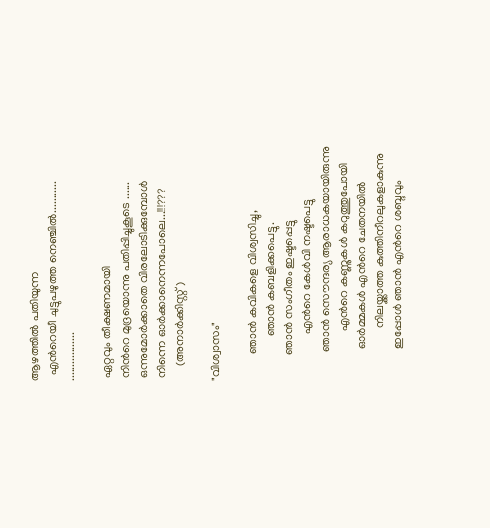ആഴത്തില്‍ പതിയുന്ന
  എന്‍റെയീ ചുട്ടുപഴുത്ത നെഞ്ചില്‍...........
.................

 ഏറ്റവും തീക്ഷണമായി
 നിന്‍റെ മുദ്രയൊന്നു പതിപ്പിച്ചുകൂടെ ......
 ഒന്നുമോര്‍ക്കാതെ വിരലോടിക്കുമ്പോള്‍
 നിന്നെ ഓര്‍ക്കാനെന്നപോലെ...!!!???
     (അനാര്‍ക്കിസ്റ്റ്)

"വിശ്വാസം"

         ഞാന്‍ കവികളെ വിശ്വസിച്ചു,
               ഞാന്‍ കബളിക്കപെട്ടു.
         ഞാന്‍ സംഗീതം ഇഷ്ടപ്പെട്ടു
                എന്‍റെ കേള്‍വി നഷ്ടപെട്ടു
          ഞാന്‍ സൌന്ദര്യ ആരാധകയായിരുന്നു
                 എന്‍റെ കണ്ണുകള്‍ കറുത്തുപോയി
           ഓര്‍മ്മകള്‍ എന്‍റെ ചേതനയില്‍
                  നിലയ്ക്കാത്ത കുത്തിനീറലുകളാകുന്നു
           ഇപ്പോള്‍ ഞാന്‍ എന്‍റെ ശബ്ദവും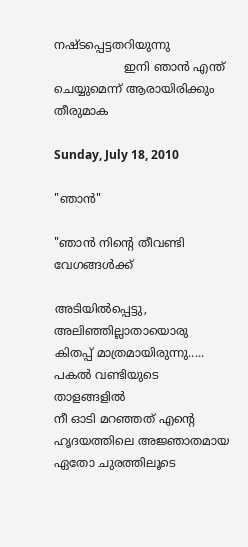നഷ്ടപ്പെട്ടതറിയുന്നു
                   ഇനി ഞാന്‍ എന്ത് ചെയ്യുമെന്ന് ആരായിരിക്കും തീരുമാക

Sunday, July 18, 2010

"ഞാന്‍"

"ഞാന്‍ നിന്‍റെ തീവണ്ടി വേഗങ്ങള്‍ക്ക്

അടിയില്‍പ്പെട്ടു, അലിഞ്ഞില്ലാതായൊരു
കിതപ്പ് മാത്രമായിരുന്നു.....
പകല്‍ വണ്ടിയുടെ താളങ്ങളില്‍
നീ ഓടി മറഞ്ഞത് എന്‍റെ
ഹൃദയത്തിലെ അജ്ഞാതമായ
ഏതോ ചുരത്തിലൂടെ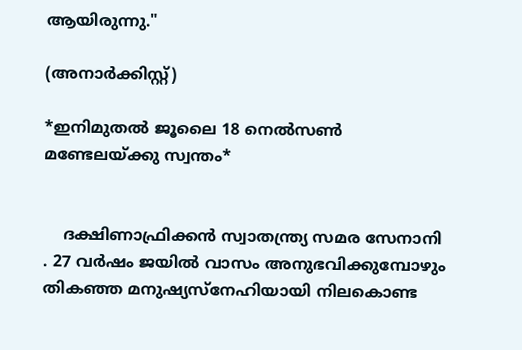ആയിരുന്നു."

(അനാര്‍ക്കിസ്റ്റ്)

*ഇനിമുതല്‍ ജൂലൈ 18 നെല്‍സണ്‍ മണ്ടേലയ്ക്കു സ്വന്തം*


    ദക്ഷിണാഫ്രിക്കന്‍ സ്വാതന്ത്ര്യ സമര സേനാനി . 27 വര്‍ഷം ജയില്‍ വാസം അനുഭവിക്കുമ്പോഴും തികഞ്ഞ മനുഷ്യസ്നേഹിയായി നിലകൊണ്ട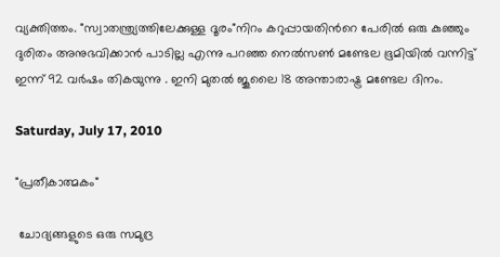വ്യക്തിത്തം. "സ്വാതന്ത്ര്യത്തിലേക്കുള്ള ദൂരം"നിറം കറുപ്പായതിന്‍റെ പേരില്‍ ഒരു കുഞ്ഞും ദുരിതം അനുഭവിക്കാന്‍ പാടില്ല എന്നു പറഞ്ഞ നെല്‍സണ്‍ മണ്ടേല ഭൂമിയില്‍ വന്നിട്ട് ഇന്ന് 92 വര്‍ഷം തികയുന്നു . ഇനി മുതല്‍ ജൂലൈ 18 അന്താരാഷ്ട്ര മണ്ടേല ദിനം.

Saturday, July 17, 2010

"പ്രതീകാത്മകം"

 ചോദ്യങ്ങളുടെ ഒരു സമുദ്ര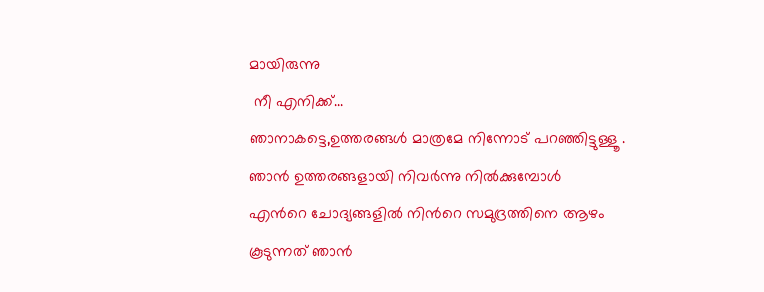മായിരുന്നു
 നീ എനിക്ക്...
ഞാനാകട്ടെ,ഉത്തരങ്ങള്‍ മാത്രമേ നിന്നോട് പറഞ്ഞിട്ടുള്ളൂ .
ഞാന്‍ ഉത്തരങ്ങളായി നിവര്‍ന്നു നില്‍ക്കുമ്പോള്‍
എന്‍റെ ചോദ്യങ്ങളില്‍ നിന്‍റെ സമുദ്രത്തിനെ ആഴം
കൂടുന്നത് ഞാന്‍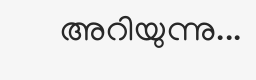അറിയുന്നു...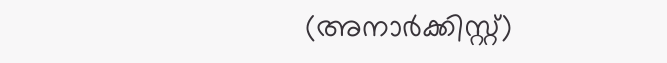(അനാര്‍ക്കിസ്റ്റ്)